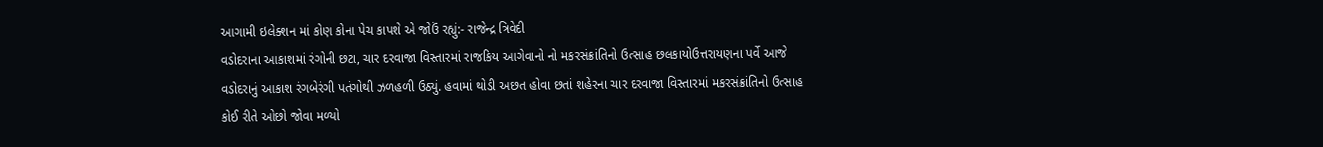આગામી ઇલેક્શન માં કોણ કોના પેચ કાપશે એ જોઉં રહ્યું:- રાજેન્દ્ર ત્રિવેદી
વડોદરાના આકાશમાં રંગોની છટા, ચાર દરવાજા વિસ્તારમાં રાજકિય આગેવાનો નો મકરસંક્રાંતિનો ઉત્સાહ છલકાયોઉત્તરાયણના પર્વે આજે વડોદરાનું આકાશ રંગબેરંગી પતંગોથી ઝળહળી ઉઠ્યું. હવામાં થોડી અછત હોવા છતાં શહેરના ચાર દરવાજા વિસ્તારમાં મકરસંક્રાંતિનો ઉત્સાહ કોઈ રીતે ઓછો જોવા મળ્યો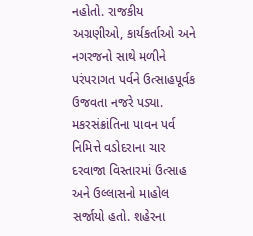નહોતો. રાજકીય અગ્રણીઓ, કાર્યકર્તાઓ અને નગરજનો સાથે મળીને પરંપરાગત પર્વને ઉત્સાહપૂર્વક ઉજવતા નજરે પડ્યા. મકરસંક્રાંતિના પાવન પર્વ નિમિત્તે વડોદરાના ચાર દરવાજા વિસ્તારમાં ઉત્સાહ અને ઉલ્લાસનો માહોલ સર્જાયો હતો. શહેરના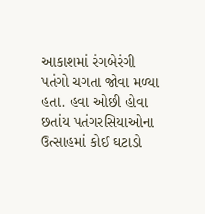આકાશમાં રંગબેરંગી પતંગો ચગતા જોવા મળ્યા હતા. હવા ઓછી હોવા છતાંય પતંગરસિયાઓના ઉત્સાહમાં કોઈ ઘટાડો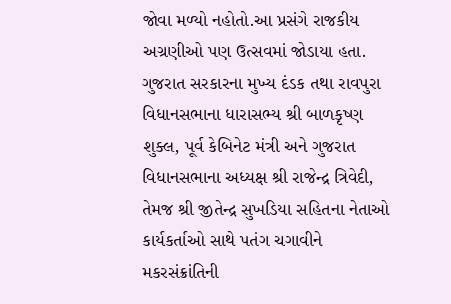જોવા મળ્યો નહોતો.આ પ્રસંગે રાજકીય અગ્રણીઓ પણ ઉત્સવમાં જોડાયા હતા. ગુજરાત સરકારના મુખ્ય દંડક તથા રાવપુરા વિધાનસભાના ધારાસભ્ય શ્રી બાળકૃષ્ણ શુક્લ, પૂર્વ કેબિનેટ મંત્રી અને ગુજરાત વિધાનસભાના અધ્યક્ષ શ્રી રાજેન્દ્ર ત્રિવેદી, તેમજ શ્રી જીતેન્દ્ર સુખડિયા સહિતના નેતાઓ કાર્યકર્તાઓ સાથે પતંગ ચગાવીને મકરસંક્રાંતિની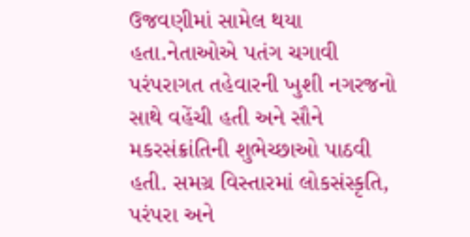ઉજવણીમાં સામેલ થયા હતા.નેતાઓએ પતંગ ચગાવી પરંપરાગત તહેવારની ખુશી નગરજનો સાથે વહેંચી હતી અને સૌને મકરસંક્રાંતિની શુભેચ્છાઓ પાઠવી હતી. સમગ્ર વિસ્તારમાં લોકસંસ્કૃતિ, પરંપરા અને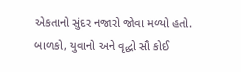એકતાનો સુંદર નજારો જોવા મળ્યો હતો. બાળકો, યુવાનો અને વૃદ્ધો સૌ કોઈ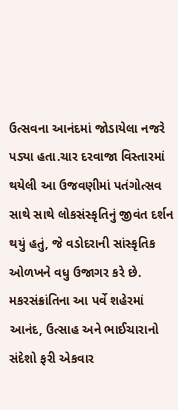ઉત્સવના આનંદમાં જોડાયેલા નજરે પડ્યા હતા.ચાર દરવાજા વિસ્તારમાં થયેલી આ ઉજવણીમાં પતંગોત્સવ સાથે સાથે લોકસંસ્કૃતિનું જીવંત દર્શન થયું હતું, જે વડોદરાની સાંસ્કૃતિક ઓળખને વધુ ઉજાગર કરે છે. મકરસંક્રાંતિના આ પર્વે શહેરમાં આનંદ, ઉત્સાહ અને ભાઈચારાનો સંદેશો ફરી એકવાર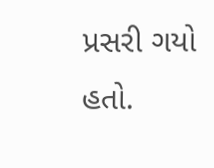પ્રસરી ગયો હતો.